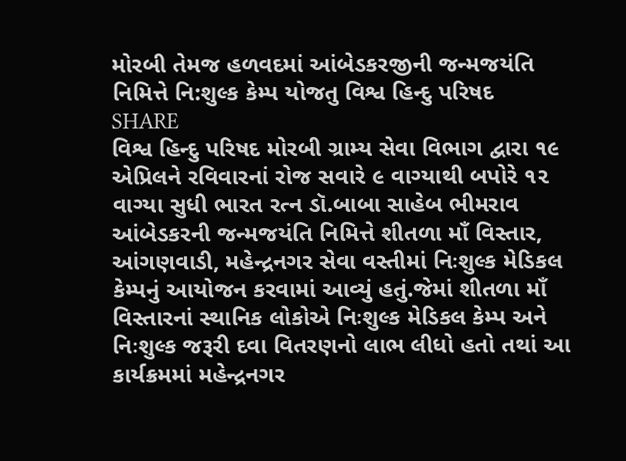મોરબી તેમજ હળવદમાં આંબેડકરજીની જન્મજયંતિ નિમિત્તે નિ:શુલ્ક કેમ્પ યોજતુ વિશ્વ હિન્દુ પરિષદ
SHARE
વિશ્વ હિન્દુ પરિષદ મોરબી ગ્રામ્ય સેવા વિભાગ દ્વારા ૧૯ એપ્રિલને રવિવારનાં રોજ સવારે ૯ વાગ્યાથી બપોરે ૧૨ વાગ્યા સુધી ભારત રત્ન ડૉ.બાબા સાહેબ ભીમરાવ આંબેડકરની જન્મજયંતિ નિમિત્તે શીતળા માઁ વિસ્તાર, આંગણવાડી, મહેન્દ્રનગર સેવા વસ્તીમાં નિઃશુલ્ક મેડિકલ કેમ્પનું આયોજન કરવામાં આવ્યું હતું.જેમાં શીતળા માઁ વિસ્તારનાં સ્થાનિક લોકોએ નિઃશુલ્ક મેડિકલ કેમ્પ અને નિઃશુલ્ક જરૂરી દવા વિતરણનો લાભ લીધો હતો તથાં આ કાર્યક્રમમાં મહેન્દ્રનગર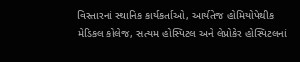વિસ્તારનાં સ્થાનિક કાર્યકર્તાઓ, આર્યતેજ હોમિયોપેથીક મેડિકલ કોલેજ, સત્યમ હોસ્પિટલ અને લેપ્રોકેર હોસ્પિટલનાં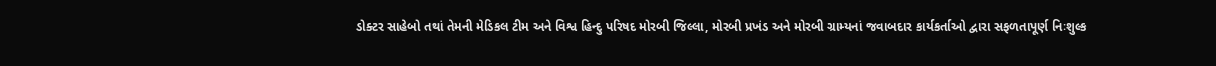ડોક્ટર સાહેબો તથાં તેમની મેડિકલ ટીમ અને વિશ્વ હિન્દુ પરિષદ મોરબી જિલ્લા, મોરબી પ્રખંડ અને મોરબી ગ્રામ્યનાં જવાબદાર કાર્યકર્તાઓ દ્વારા સફળતાપૂર્ણ નિઃશુલ્ક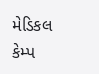મેડિકલ કેમ્પ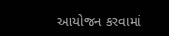આયોજન કરવામાં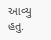આવ્યુ હતુ.